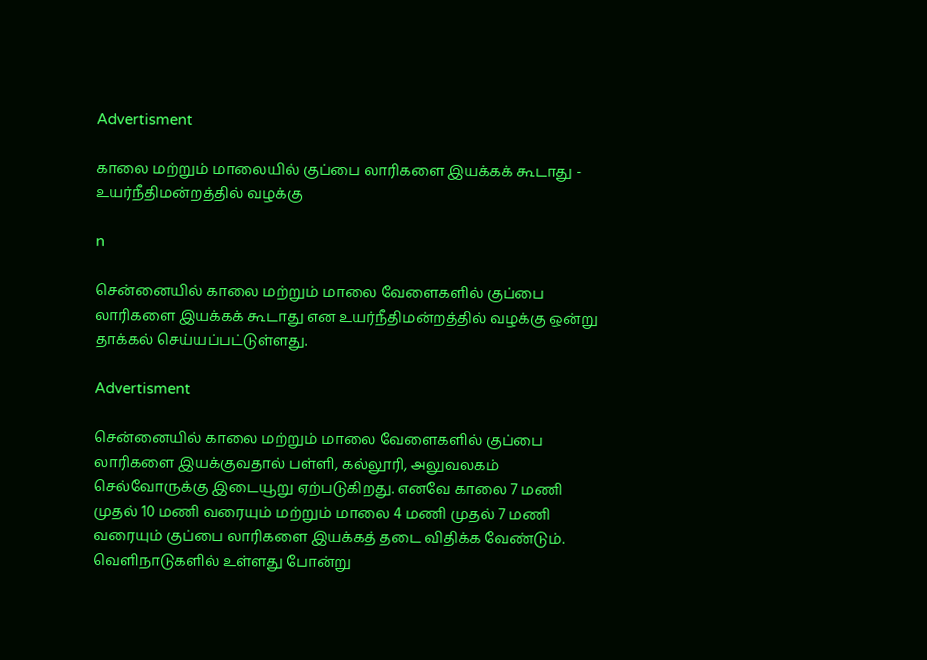Advertisment

காலை மற்றும் மாலையில் குப்பை லாரிகளை இயக்கக் கூடாது - உயர்நீதிமன்றத்தில் வழக்கு

n

சென்னையில் காலை மற்றும் மாலை வேளைகளில் குப்பை லாரிகளை இயக்கக் கூடாது என உயர்நீதிமன்றத்தில் வழக்கு ஒன்று தாக்கல் செய்யப்பட்டுள்ளது.

Advertisment

சென்னையில் காலை மற்றும் மாலை வேளைகளில் குப்பை லாரிகளை இயக்குவதால் பள்ளி, கல்லூரி, அலுவலகம் செல்வோருக்கு இடையூறு ஏற்படுகிறது. எனவே காலை 7 மணி முதல் 10 மணி வரையும் மற்றும் மாலை 4 மணி முதல் 7 மணி வரையும் குப்பை லாரிகளை இயக்கத் தடை விதிக்க வேண்டும். வெளிநாடுகளில் உள்ளது போன்று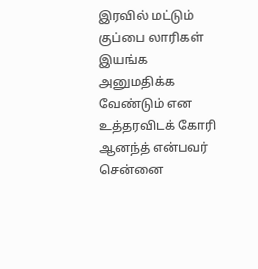இரவில் மட்டும் குப்பை லாரிகள் இயங்க அனுமதிக்க வேண்டும் என உத்தரவிடக் கோரி ஆனந்த் என்பவர் சென்னை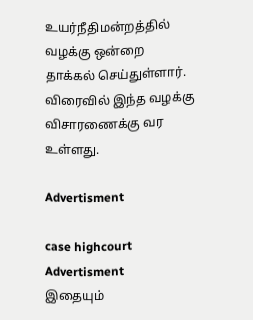உயர்நீதிமன்றத்தில் வழக்கு ஒன்றை தாக்கல் செய்துள்ளார். விரைவில் இந்த வழக்கு விசாரணைக்கு வர உள்ளது.

Advertisment

case highcourt
Advertisment
இதையும்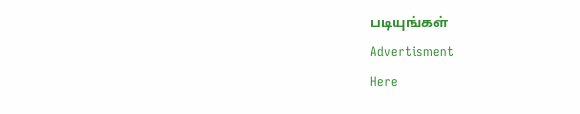படியுங்கள்
Advertisment
Here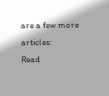are a few more articles:
Read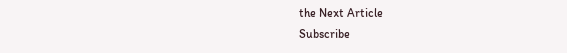the Next Article
Subscribe